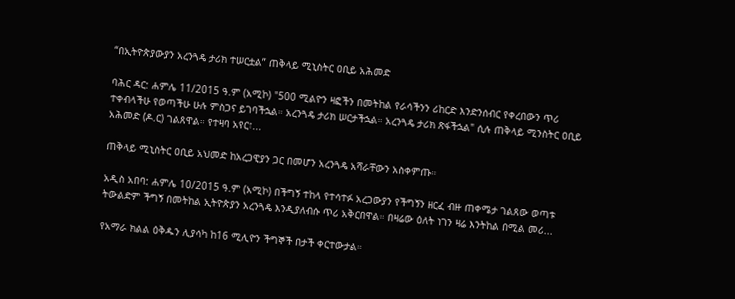“በኢትዮጵያውያን አረንጓዴ ታሪክ ተሠርቷል” ጠቅላይ ሚኒስትር ዐቢይ አሕመድ

ባሕር ዳር: ሐምሌ 11/2015 ዓ.ም (አሚኮ) "500 ሚልዮን ዛፎችን በመትከል የራሳችንን ሪከርድ እንድንሰብር የቀረበውን ጥሪ ተቀብላችሁ የወጣችሁ ሁሉ ምስጋና ይገባችኋል። አረንጓዴ ታሪክ ሠርታችኋል። አረንጓዴ ታሪክ ጽፋችኋል" ሲሉ ጠቅላይ ሚንስትር ዐቢይ አሕመድ (ዶ.ር) ገልጸዋል። የተዛባ አየር፣...

ጠቅላይ ሚኒስትር ዐቢይ አህመድ ከአረጋዊያን ጋር በመሆን አረንጓዴ አሻራቸውን አስቀምጡ።

አዲስ አበባ: ሐምሌ 10/2015 ዓ.ም (አሚኮ) በችግኝ ተከላ የተሳተፉ አረጋውያን የችግኝን ዘርፈ ብዙ ጠቀሜታ ገልጸው ወጣቱ ትውልድም ችግኝ በመትከል ኢትዮጵያን አረንጓዴ እንዲያለብሱ ጥሪ አቅርበዋል። በዛሬው ዕለት ነገን ዛሬ እንትከል በሚል መሪ...

የአማራ ክልል ዕቅዱን ሊያሳካ ከ16 ሚሊዮን ችግኞች በታች ቀርተውታል።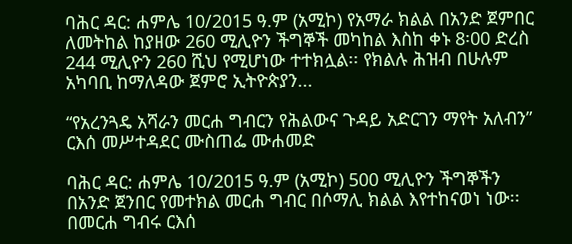ባሕር ዳር: ሐምሌ 10/2015 ዓ.ም (አሚኮ) የአማራ ክልል በአንድ ጀምበር ለመትከል ከያዘው 260 ሚሊዮን ችግኞች መካከል እስከ ቀኑ 8፡00 ድረስ 244 ሚሊዮን 260 ሺህ የሚሆነው ተተክሏል፡፡ የክልሉ ሕዝብ በሁሉም አካባቢ ከማለዳው ጀምሮ ኢትዮጵያን...

“የአረንጓዴ አሻራን መርሐ ግብርን የሕልውና ጉዳይ አድርገን ማየት አለብን” ርእሰ መሥተዳደር ሙስጠፌ ሙሐመድ

ባሕር ዳር: ሐምሌ 10/2015 ዓ.ም (አሚኮ) 500 ሚሊዮን ችግኞችን በአንድ ጀንበር የመተክል መርሐ ግብር በሶማሊ ክልል እየተከናወነ ነው፡፡ በመርሐ ግብሩ ርእሰ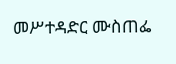መሥተዳድር ሙስጠፌ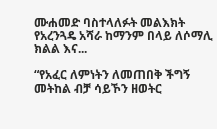ሙሐመድ ባስተላለፉት መልእክት የአረንጓዴ አሻራ ከማንም በላይ ለሶማሊ ክልል እና...

“የአፈር ለምነትን ለመጠበቅ ችግኝ መትከል ብቻ ሳይኾን ዘወትር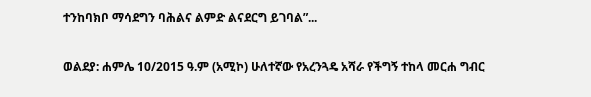ተንከባክቦ ማሳደግን ባሕልና ልምድ ልናደርግ ይገባል”...

ወልደያ: ሐምሌ 10/2015 ዓ.ም (አሚኮ) ሁለተኛው የአረንጓዴ አሻራ የችግኝ ተከላ መርሐ ግብር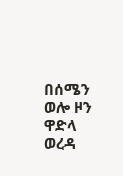በሰሜን ወሎ ዞን ዋድላ ወረዳ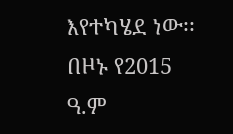እየተካሄደ ነው፡፡ በዞኑ የ2015 ዓ.ም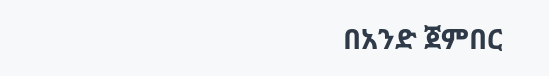በአንድ ጀምበር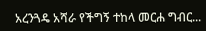አረንጓዴ አሻራ የችግኝ ተከላ መርሐ ግብር...